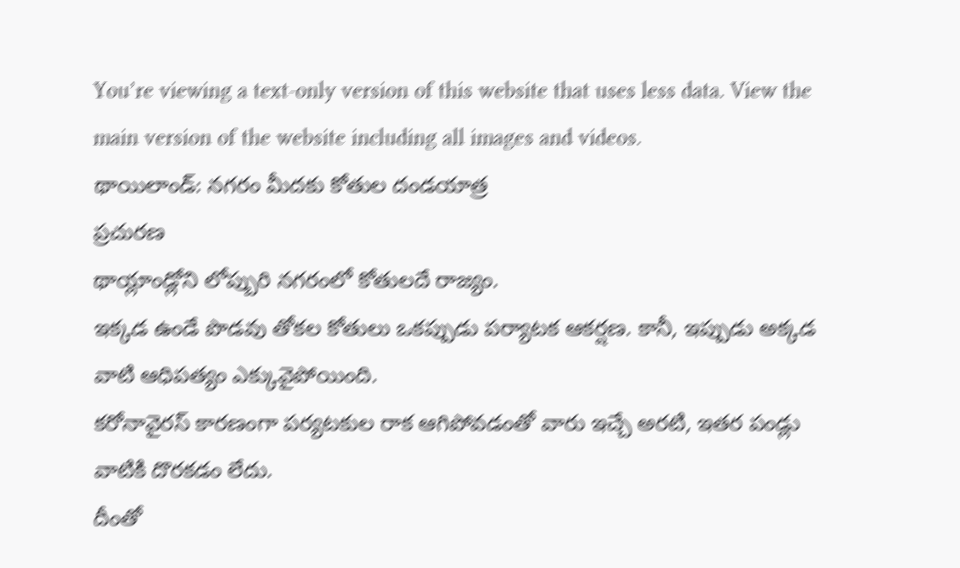You’re viewing a text-only version of this website that uses less data. View the main version of the website including all images and videos.
థాయిలాండ్: నగరం మీదకు కోతుల దండయాత్ర
ప్రచురణ
థాయ్లాండ్లోని లోప్బురి నగరంలో కోతులదే రాజ్యం.
ఇక్కడ ఉండే పొడవు తోకల కోతులు ఒకప్పుడు పర్యాటక ఆకర్షణ. కానీ, ఇప్పుడు అక్కడ వాటి ఆధిపత్యం ఎక్కువైపోయింది.
కరోనావైరస్ కారణంగా పర్యటకుల రాక ఆగిపోవడంతో వారు ఇచ్చే అరటి, ఇతర పండ్లు వాటికి దొరకడం లేదు.
దీంతో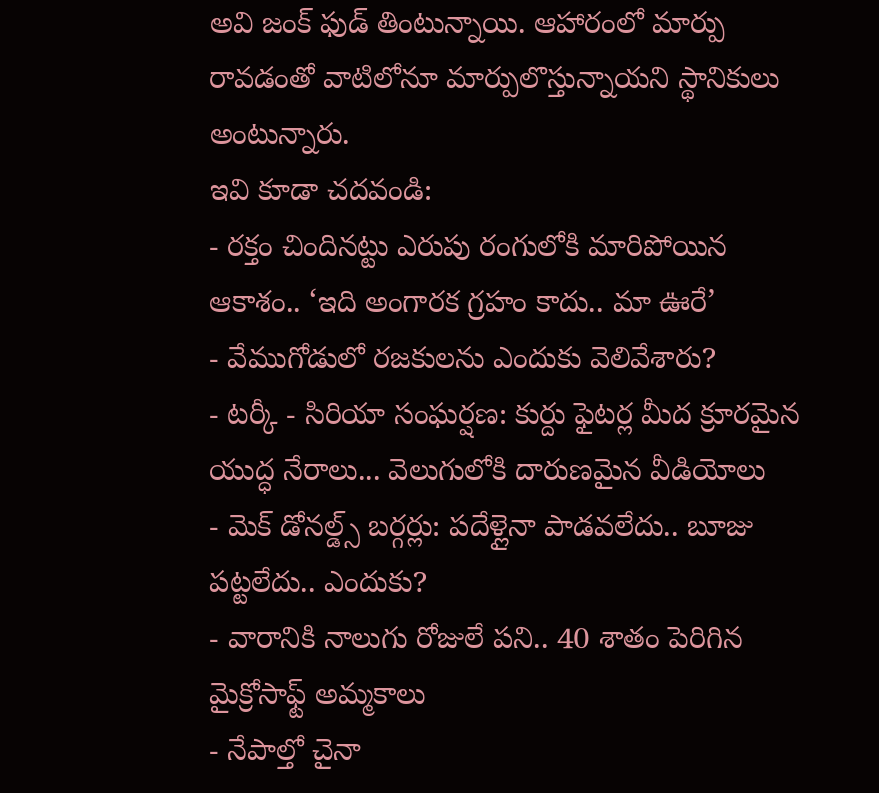అవి జంక్ ఫుడ్ తింటున్నాయి. ఆహారంలో మార్పు రావడంతో వాటిలోనూ మార్పులొస్తున్నాయని స్థానికులు అంటున్నారు.
ఇవి కూడా చదవండి:
- రక్తం చిందినట్టు ఎరుపు రంగులోకి మారిపోయిన ఆకాశం.. ‘ఇది అంగారక గ్రహం కాదు.. మా ఊరే’
- వేముగోడులో రజకులను ఎందుకు వెలివేశారు?
- టర్కీ - సిరియా సంఘర్షణ: కుర్దు ఫైటర్ల మీద క్రూరమైన యుద్ధ నేరాలు... వెలుగులోకి దారుణమైన వీడియోలు
- మెక్ డోనల్డ్స్ బర్గర్లు: పదేళ్లైనా పాడవలేదు.. బూజు పట్టలేదు.. ఎందుకు?
- వారానికి నాలుగు రోజులే పని.. 40 శాతం పెరిగిన మైక్రోసాఫ్ట్ అమ్మకాలు
- నేపాల్తో చైనా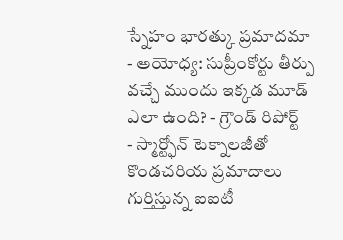స్నేహం భారత్కు ప్రమాదమా
- అయోధ్య: సుప్రీంకోర్టు తీర్పు వచ్చే ముందు ఇక్కడ మూడ్ ఎలా ఉంది? - గ్రౌండ్ రిపోర్ట్
- స్మార్ట్ఫోన్ టెక్నాలజీతో కొండచరియ ప్రమాదాలు గుర్తిస్తున్న ఐఐటీ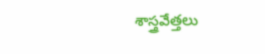శాస్త్రవేత్తలు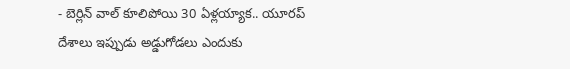- బెర్లిన్ వాల్ కూలిపోయి 30 ఏళ్లయ్యాక.. యూరప్ దేశాలు ఇప్పుడు అడ్డుగోడలు ఎందుకు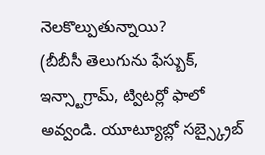నెలకొల్పుతున్నాయి?
(బీబీసీ తెలుగును ఫేస్బుక్, ఇన్స్టాగ్రామ్, ట్విటర్లో ఫాలో అవ్వండి. యూట్యూబ్లో సబ్స్క్రైబ్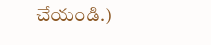చేయండి.)